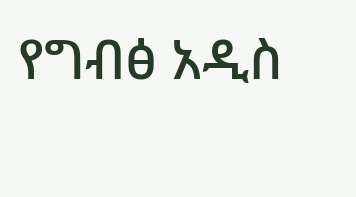የግብፅ አዲስ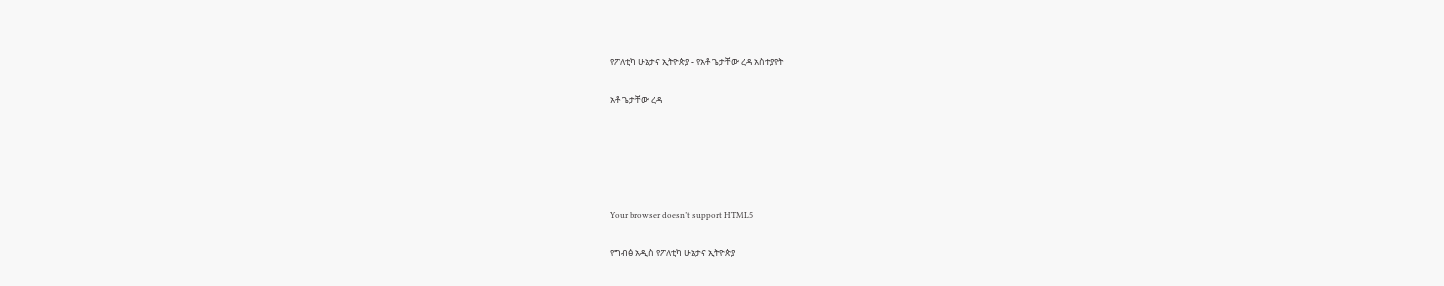የፖለቲካ ሁኔታና ኢትዮጵያ - የአቶ ጌታቸው ረዳ አስተያየት

አቶ ጌታቸው ረዳ





Your browser doesn’t support HTML5

የግብፅ አዲስ የፖለቲካ ሁኔታና ኢትዮጵያ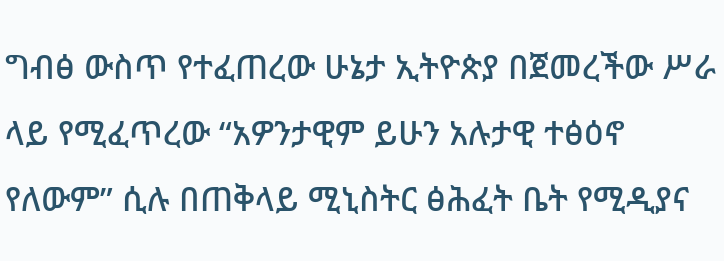ግብፅ ውስጥ የተፈጠረው ሁኔታ ኢትዮጵያ በጀመረችው ሥራ ላይ የሚፈጥረው “አዎንታዊም ይሁን አሉታዊ ተፅዕኖ የለውም” ሲሉ በጠቅላይ ሚኒስትር ፅሕፈት ቤት የሚዲያና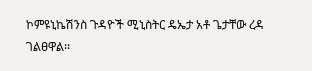ኮምዩኒኬሽንስ ጉዳዮች ሚኒስትር ዴኤታ አቶ ጌታቸው ረዳ ገልፀዋል፡፡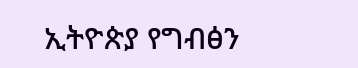ኢትዮጵያ የግብፅን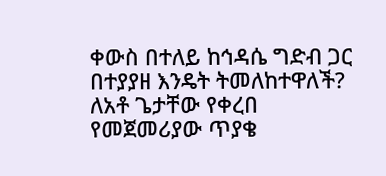ቀውስ በተለይ ከኅዳሴ ግድብ ጋር በተያያዘ እንዴት ትመለከተዋለች? ለአቶ ጌታቸው የቀረበ የመጀመሪያው ጥያቄ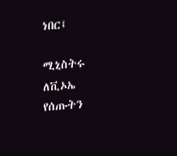ነበር፤

ሚኒስትሩ ለቪኦኤ የሰጡትን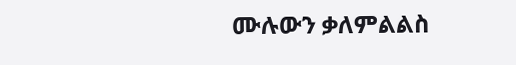ሙሉውን ቃለምልልስ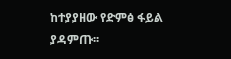ከተያያዘው የድምፅ ፋይል ያዳምጡ፡፡